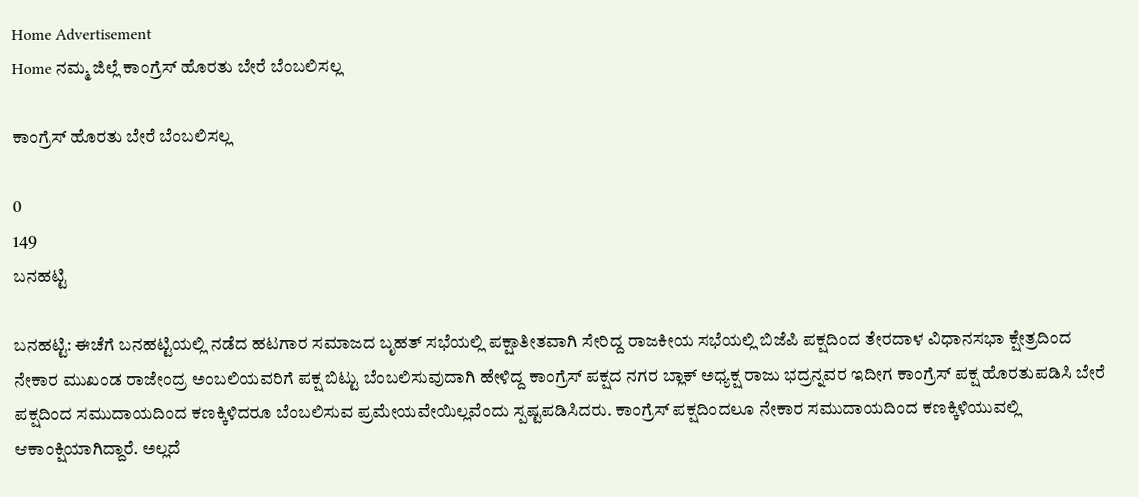Home Advertisement
Home ನಮ್ಮ ಜಿಲ್ಲೆ ಕಾಂಗ್ರೆಸ್ ಹೊರತು ಬೇರೆ ಬೆಂಬಲಿಸಲ್ಲ

ಕಾಂಗ್ರೆಸ್ ಹೊರತು ಬೇರೆ ಬೆಂಬಲಿಸಲ್ಲ

0
149
ಬನಹಟ್ಟಿ

ಬನಹಟ್ಟಿ: ಈಚೆಗೆ ಬನಹಟ್ಟಿಯಲ್ಲಿ ನಡೆದ ಹಟಗಾರ ಸಮಾಜದ ಬೃಹತ್ ಸಭೆಯಲ್ಲಿ ಪಕ್ಷಾತೀತವಾಗಿ ಸೇರಿದ್ದ ರಾಜಕೀಯ ಸಭೆಯಲ್ಲಿ ಬಿಜೆಪಿ ಪಕ್ಷದಿಂದ ತೇರದಾಳ ವಿಧಾನಸಭಾ ಕ್ಷೇತ್ರದಿಂದ ನೇಕಾರ ಮುಖಂಡ ರಾಜೇಂದ್ರ ಅಂಬಲಿಯವರಿಗೆ ಪಕ್ಷ ಬಿಟ್ಟು ಬೆಂಬಲಿಸುವುದಾಗಿ ಹೇಳಿದ್ದ ಕಾಂಗ್ರೆಸ್ ಪಕ್ಷದ ನಗರ ಬ್ಲಾಕ್ ಅಧ್ಯಕ್ಷ ರಾಜು ಭದ್ರನ್ನವರ ಇದೀಗ ಕಾಂಗ್ರೆಸ್ ಪಕ್ಷ ಹೊರತುಪಡಿಸಿ ಬೇರೆ ಪಕ್ಷದಿಂದ ಸಮುದಾಯದಿಂದ ಕಣಕ್ಕಿಳಿದರೂ ಬೆಂಬಲಿಸುವ ಪ್ರಮೇಯವೇಯಿಲ್ಲವೆಂದು ಸ್ಪಷ್ಟಪಡಿಸಿದರು. ಕಾಂಗ್ರೆಸ್ ಪಕ್ಷದಿಂದಲೂ ನೇಕಾರ ಸಮುದಾಯದಿಂದ ಕಣಕ್ಕಿಳಿಯುವಲ್ಲಿ ಆಕಾಂಕ್ಷಿಯಾಗಿದ್ದಾರೆ. ಅಲ್ಲದೆ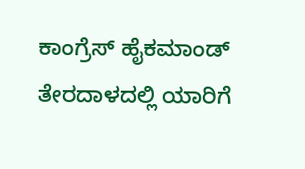ಕಾಂಗ್ರೆಸ್ ಹೈಕಮಾಂಡ್ ತೇರದಾಳದಲ್ಲಿ ಯಾರಿಗೆ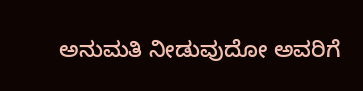ಅನುಮತಿ ನೀಡುವುದೋ ಅವರಿಗೆ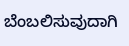ಬೆಂಬಲಿಸುವುದಾಗಿ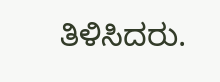ತಿಳಿಸಿದರು.